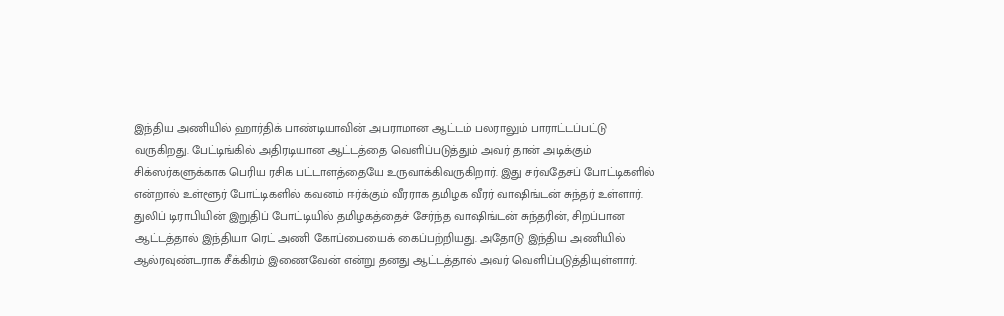இந்திய அணியில் ஹார்திக் பாண்டியாவின் அபராமான ஆட்டம் பலராலும் பாராட்டப்பட்டு வருகிறது. பேட்டிங்கில் அதிரடியான ஆட்டத்தை வெளிப்படுத்தும் அவர் தான் அடிக்கும் சிக்ஸர்களுக்காக பெரிய ரசிக பட்டாளத்தையே உருவாக்கிவருகிறார். இது சர்வதேசப் போட்டிகளில் என்றால் உள்ளூர் போட்டிகளில் கவனம் ஈர்க்கும் வீரராக தமிழக வீரர் வாஷிங்டன் சுந்தர் உள்ளார். துலிப் டிராபியின் இறுதிப் போட்டியில் தமிழகத்தைச் சேர்ந்த வாஷிங்டன் சுந்தரின், சிறப்பான ஆட்டத்தால் இந்தியா ரெட் அணி கோப்பையைக் கைப்பற்றியது. அதோடு இந்திய அணியில் ஆல்ரவுண்டராக சீக்கிரம் இணைவேன் என்று தனது ஆட்டத்தால் அவர் வெளிப்படுத்தியுள்ளார்.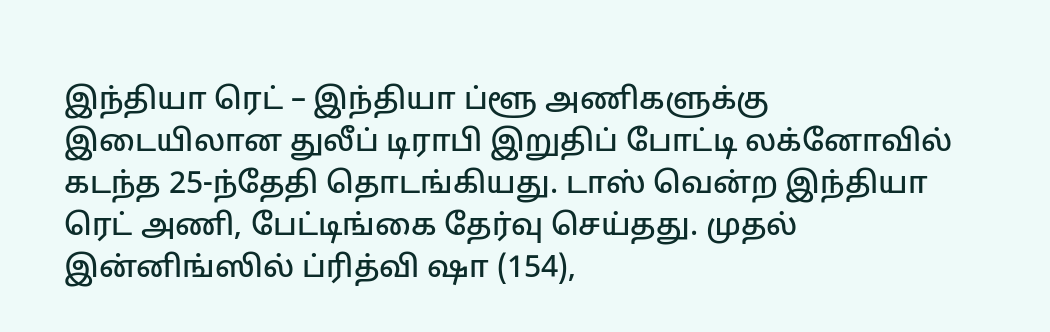இந்தியா ரெட் – இந்தியா ப்ளூ அணிகளுக்கு இடையிலான துலீப் டிராபி இறுதிப் போட்டி லக்னோவில் கடந்த 25-ந்தேதி தொடங்கியது. டாஸ் வென்ற இந்தியா ரெட் அணி, பேட்டிங்கை தேர்வு செய்தது. முதல் இன்னிங்ஸில் ப்ரித்வி ஷா (154),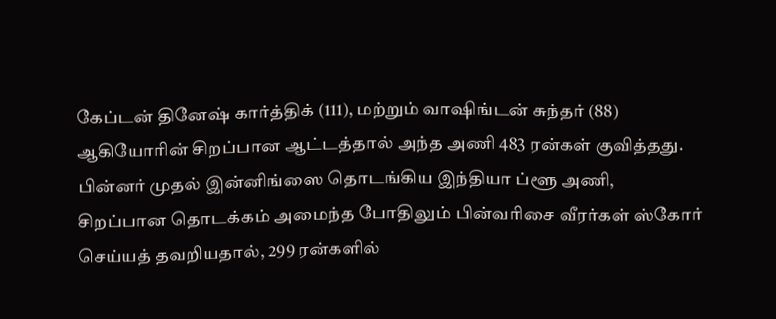கேப்டன் தினேஷ் கார்த்திக் (111), மற்றும் வாஷிங்டன் சுந்தர் (88) ஆகியோரின் சிறப்பான ஆட்டத்தால் அந்த அணி 483 ரன்கள் குவித்தது. பின்னர் முதல் இன்னிங்ஸை தொடங்கிய இந்தியா ப்ளூ அணி, சிறப்பான தொடக்கம் அமைந்த போதிலும் பின்வரிசை வீரர்கள் ஸ்கோர் செய்யத் தவறியதால், 299 ரன்களில்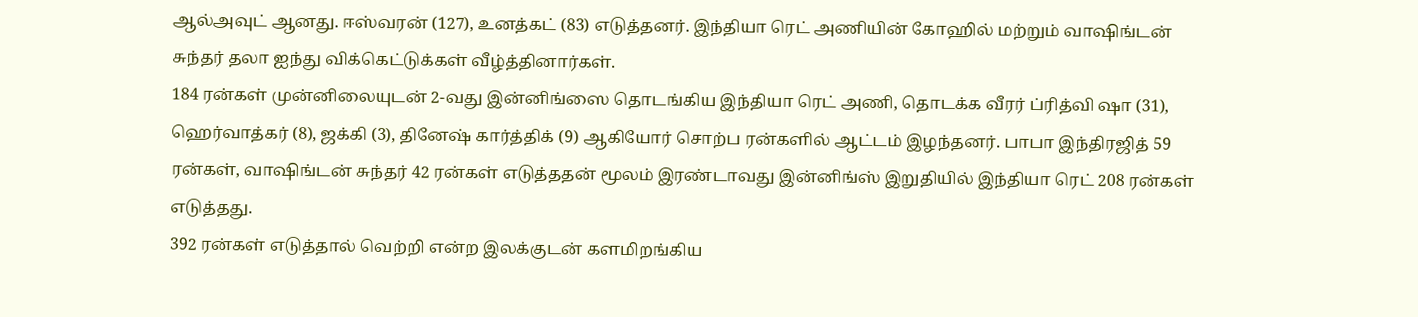ஆல்அவுட் ஆனது. ஈஸ்வரன் (127), உனத்கட் (83) எடுத்தனர். இந்தியா ரெட் அணியின் கோஹில் மற்றும் வாஷிங்டன் சுந்தர் தலா ஐந்து விக்கெட்டுக்கள் வீழ்த்தினார்கள்.
184 ரன்கள் முன்னிலையுடன் 2-வது இன்னிங்ஸை தொடங்கிய இந்தியா ரெட் அணி, தொடக்க வீரர் ப்ரித்வி ஷா (31), ஹெர்வாத்கர் (8), ஜக்கி (3), தினேஷ் கார்த்திக் (9) ஆகியோர் சொற்ப ரன்களில் ஆட்டம் இழந்தனர். பாபா இந்திரஜித் 59 ரன்கள், வாஷிங்டன் சுந்தர் 42 ரன்கள் எடுத்ததன் மூலம் இரண்டாவது இன்னிங்ஸ் இறுதியில் இந்தியா ரெட் 208 ரன்கள் எடுத்தது.
392 ரன்கள் எடுத்தால் வெற்றி என்ற இலக்குடன் களமிறங்கிய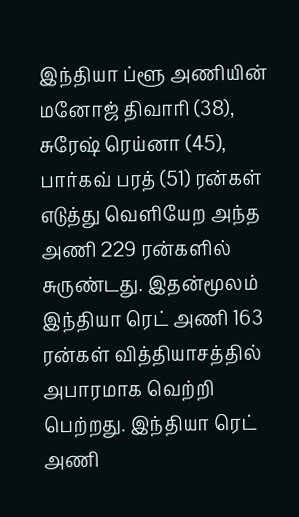இந்தியா ப்ளூ அணியின் மனோஜ் திவாரி (38), சுரேஷ் ரெய்னா (45), பார்கவ் பரத் (51) ரன்கள் எடுத்து வெளியேற அந்த அணி 229 ரன்களில் சுருண்டது. இதன்மூலம் இந்தியா ரெட் அணி 163 ரன்கள் வித்தியாசத்தில் அபாரமாக வெற்றி பெற்றது. இந்தியா ரெட் அணி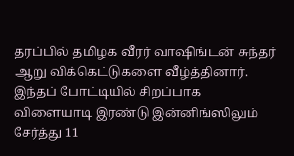தரப்பில் தமிழக வீரர் வாஷிங்டன் சுந்தர் ஆறு விக்கெட்டுகளை வீழ்த்தினார். இந்தப் போட்டியில் சிறப்பாக விளையாடி இரண்டு இன்னிங்ஸிலும் சேர்த்து 11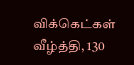விக்கெட்கள் வீழ்த்தி, 130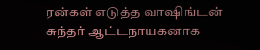ரன்கள் எடுத்த வாஷிங்டன் சுந்தர் ஆட்டநாயகனாக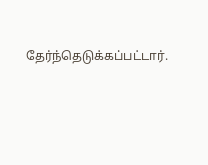தேர்ந்தெடுக்கப்பட்டார்.